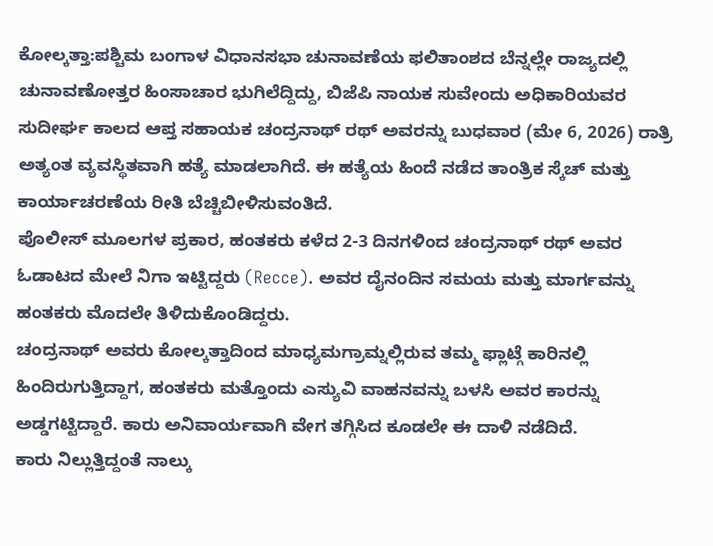ಕೋಲ್ಕತ್ತಾ:ಪಶ್ಚಿಮ ಬಂಗಾಳ ವಿಧಾನಸಭಾ ಚುನಾವಣೆಯ ಫಲಿತಾಂಶದ ಬೆನ್ನಲ್ಲೇ ರಾಜ್ಯದಲ್ಲಿ ಚುನಾವಣೋತ್ತರ ಹಿಂಸಾಚಾರ ಭುಗಿಲೆದ್ದಿದ್ದು, ಬಿಜೆಪಿ ನಾಯಕ ಸುವೇಂದು ಅಧಿಕಾರಿಯವರ ಸುದೀರ್ಘ ಕಾಲದ ಆಪ್ತ ಸಹಾಯಕ ಚಂದ್ರನಾಥ್ ರಥ್ ಅವರನ್ನು ಬುಧವಾರ (ಮೇ 6, 2026) ರಾತ್ರಿ ಅತ್ಯಂತ ವ್ಯವಸ್ಥಿತವಾಗಿ ಹತ್ಯೆ ಮಾಡಲಾಗಿದೆ. ಈ ಹತ್ಯೆಯ ಹಿಂದೆ ನಡೆದ ತಾಂತ್ರಿಕ ಸ್ಕೆಚ್ ಮತ್ತು ಕಾರ್ಯಾಚರಣೆಯ ರೀತಿ ಬೆಚ್ಚಿಬೀಳಿಸುವಂತಿದೆ.
ಪೊಲೀಸ್ ಮೂಲಗಳ ಪ್ರಕಾರ, ಹಂತಕರು ಕಳೆದ 2-3 ದಿನಗಳಿಂದ ಚಂದ್ರನಾಥ್ ರಥ್ ಅವರ ಓಡಾಟದ ಮೇಲೆ ನಿಗಾ ಇಟ್ಟಿದ್ದರು (Recce). ಅವರ ದೈನಂದಿನ ಸಮಯ ಮತ್ತು ಮಾರ್ಗವನ್ನು ಹಂತಕರು ಮೊದಲೇ ತಿಳಿದುಕೊಂಡಿದ್ದರು.
ಚಂದ್ರನಾಥ್ ಅವರು ಕೋಲ್ಕತ್ತಾದಿಂದ ಮಾಧ್ಯಮಗ್ರಾಮ್ನಲ್ಲಿರುವ ತಮ್ಮ ಫ್ಲಾಟ್ಗೆ ಕಾರಿನಲ್ಲಿ ಹಿಂದಿರುಗುತ್ತಿದ್ದಾಗ, ಹಂತಕರು ಮತ್ತೊಂದು ಎಸ್ಯುವಿ ವಾಹನವನ್ನು ಬಳಸಿ ಅವರ ಕಾರನ್ನು ಅಡ್ಡಗಟ್ಟಿದ್ದಾರೆ. ಕಾರು ಅನಿವಾರ್ಯವಾಗಿ ವೇಗ ತಗ್ಗಿಸಿದ ಕೂಡಲೇ ಈ ದಾಳಿ ನಡೆದಿದೆ.
ಕಾರು ನಿಲ್ಲುತ್ತಿದ್ದಂತೆ ನಾಲ್ಕು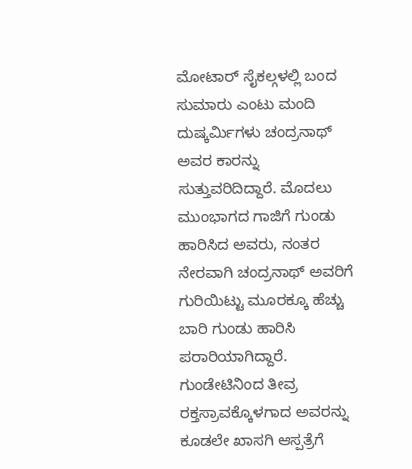ಮೋಟಾರ್ ಸೈಕಲ್ಗಳಲ್ಲಿ ಬಂದ ಸುಮಾರು ಎಂಟು ಮಂದಿ ದುಷ್ಕರ್ಮಿಗಳು ಚಂದ್ರನಾಥ್ ಅವರ ಕಾರನ್ನು ಸುತ್ತುವರಿದಿದ್ದಾರೆ. ಮೊದಲು ಮುಂಭಾಗದ ಗಾಜಿಗೆ ಗುಂಡು ಹಾರಿಸಿದ ಅವರು, ನಂತರ ನೇರವಾಗಿ ಚಂದ್ರನಾಥ್ ಅವರಿಗೆ ಗುರಿಯಿಟ್ಟು ಮೂರಕ್ಕೂ ಹೆಚ್ಚು ಬಾರಿ ಗುಂಡು ಹಾರಿಸಿ ಪರಾರಿಯಾಗಿದ್ದಾರೆ.
ಗುಂಡೇಟಿನಿಂದ ತೀವ್ರ ರಕ್ತಸ್ರಾವಕ್ಕೊಳಗಾದ ಅವರನ್ನು ಕೂಡಲೇ ಖಾಸಗಿ ಆಸ್ಪತ್ರೆಗೆ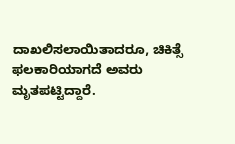ದಾಖಲಿಸಲಾಯಿತಾದರೂ, ಚಿಕಿತ್ಸೆ ಫಲಕಾರಿಯಾಗದೆ ಅವರು ಮೃತಪಟ್ಟಿದ್ದಾರೆ.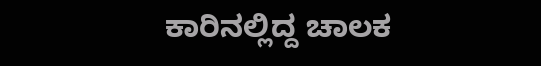ಕಾರಿನಲ್ಲಿದ್ದ ಚಾಲಕ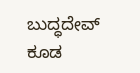ಬುದ್ಧದೇವ್ ಕೂಡ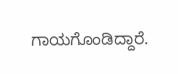ಗಾಯಗೊಂಡಿದ್ದಾರೆ.